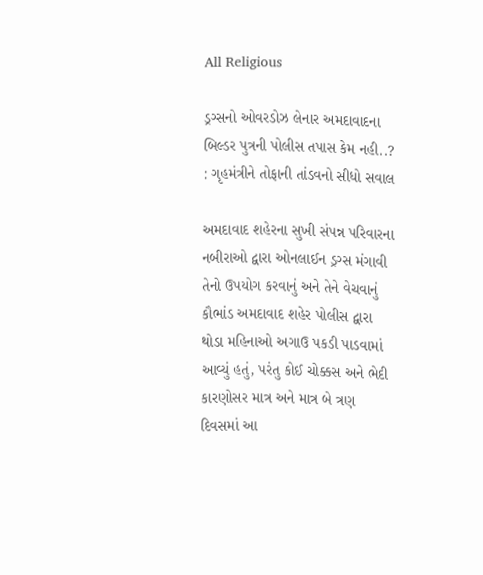All Religious

ડ્રગ્સનો ઓવરડોઝ લેનાર અમદાવાદના બિલ્ડર પુત્રની પોલીસ તપાસ કેમ નહી..? : ગૃહમંત્રીને તોફાની તાંડવનો સીધો સવાલ

અમદાવાદ શહેરના સુખી સંપન્ન પરિવારના નબીરાઓ દ્વારા ઓનલાઈન ડ્રગ્સ મંગાવી તેનો ઉપયોગ કરવાનું અને તેને વેચવાનું કૌભાંડ અમદાવાદ શહેર પોલીસ દ્વારા થોડા મહિનાઓ અગાઉ પકડી પાડવામાં આવ્યું હતું, પરંતુ કોઈ ચોક્કસ અને ભેદી કારણોસર માત્ર અને માત્ર બે ત્રણ દિવસમાં આ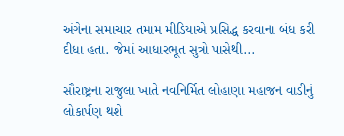અંગેના સમાચાર તમામ મીડિયાએ પ્રસિદ્ધ કરવાના બંધ કરી દીધા હતા. જેમાં આધારભૂત સુત્રો પાસેથી...

સૌરાષ્ટ્રના રાજુલા ખાતે નવનિર્મિત લોહાણા મહાજન વાડીનું લોકાર્પણ થશે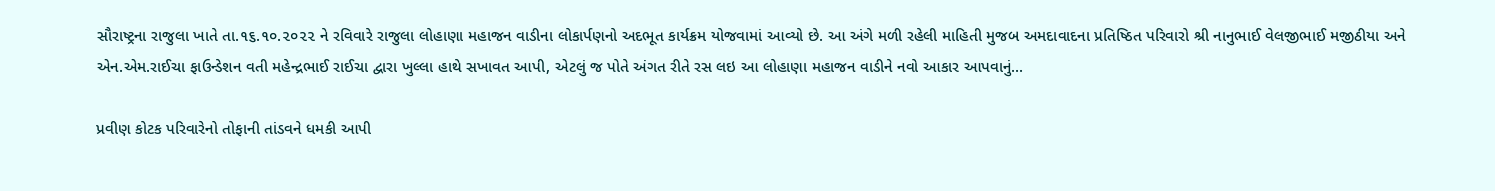સૌરાષ્ટ્રના રાજુલા ખાતે તા.૧૬.૧૦.૨૦૨૨ ને રવિવારે રાજુલા લોહાણા મહાજન વાડીના લોકાર્પણનો અદભૂત કાર્યક્રમ યોજવામાં આવ્યો છે. આ અંગે મળી રહેલી માહિતી મુજબ અમદાવાદના પ્રતિષ્ઠિત પરિવારો શ્રી નાનુભાઈ વેલજીભાઈ મજીઠીયા અને એન.એમ.રાઈચા ફાઉન્ડેશન વતી મહેન્દ્રભાઈ રાઈચા દ્વારા ખુલ્લા હાથે સખાવત આપી, એટલું જ પોતે અંગત રીતે રસ લઇ આ લોહાણા મહાજન વાડીને નવો આકાર આપવાનું...

પ્રવીણ કોટક પરિવારેનો તોફાની તાંડવને ધમકી આપી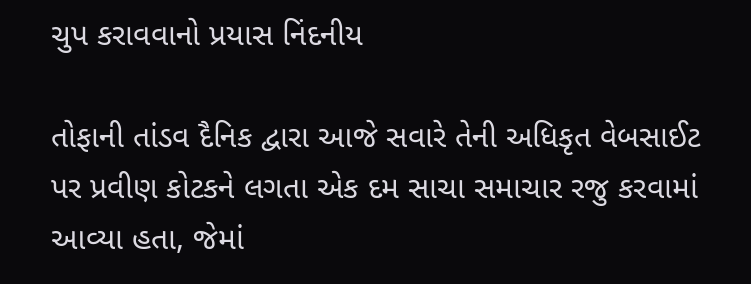ચુપ કરાવવાનો પ્રયાસ નિંદનીય

તોફાની તાંડવ દૈનિક દ્વારા આજે સવારે તેની અધિકૃત વેબસાઈટ પર પ્રવીણ કોટકને લગતા એક દમ સાચા સમાચાર રજુ કરવામાં આવ્યા હતા, જેમાં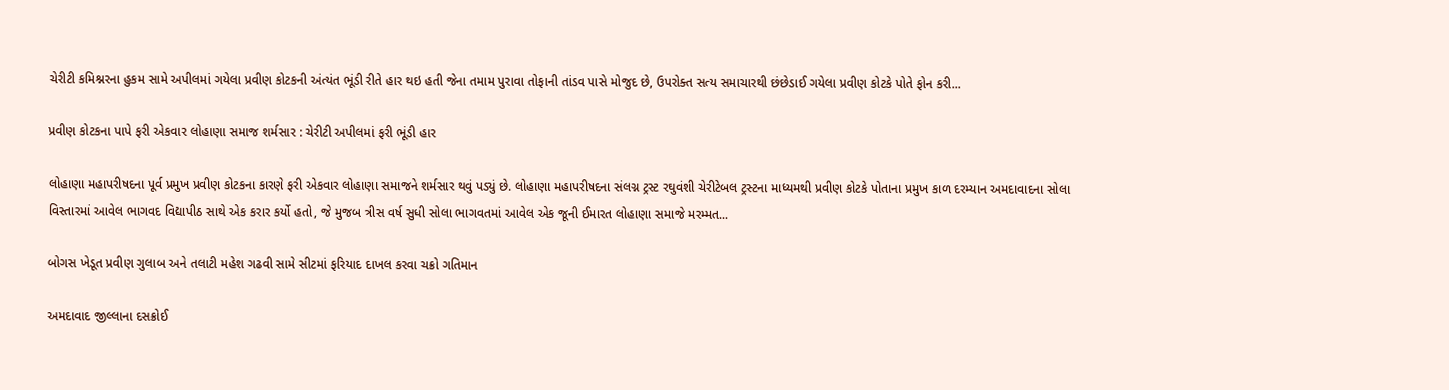ચેરીટી કમિશ્નરના હુકમ સામે અપીલમાં ગયેલા પ્રવીણ કોટકની અંત્યંત ભૂંડી રીતે હાર થઇ હતી જેના તમામ પુરાવા તોફાની તાંડવ પાસે મોજુદ છે, ઉપરોક્ત સત્ય સમાચારથી છંછેડાઈ ગયેલા પ્રવીણ કોટકે પોતે ફોન કરી...

પ્રવીણ કોટકના પાપે ફરી એકવાર લોહાણા સમાજ શર્મસાર : ચેરીટી અપીલમાં ફરી ભૂંડી હાર

લોહાણા મહાપરીષદના પૂર્વ પ્રમુખ પ્રવીણ કોટકના કારણે ફરી એકવાર લોહાણા સમાજને શર્મસાર થવું પડ્યું છે. લોહાણા મહાપરીષદના સંલગ્ન ટ્રસ્ટ રઘુવંશી ચેરીટેબલ ટ્રસ્ટના માધ્યમથી પ્રવીણ કોટકે પોતાના પ્રમુખ કાળ દરમ્યાન અમદાવાદના સોલા વિસ્તારમાં આવેલ ભાગવદ વિદ્યાપીઠ સાથે એક કરાર કર્યો હતો, જે મુજબ ત્રીસ વર્ષ સુધી સોલા ભાગવતમાં આવેલ એક જૂની ઈમારત લોહાણા સમાજે મરમ્મત...

બોગસ ખેડૂત પ્રવીણ ગુલાબ અને તલાટી મહેશ ગઢવી સામે સીટમાં ફરિયાદ દાખલ કરવા ચક્રો ગતિમાન

અમદાવાદ જીલ્લાના દસક્રોઈ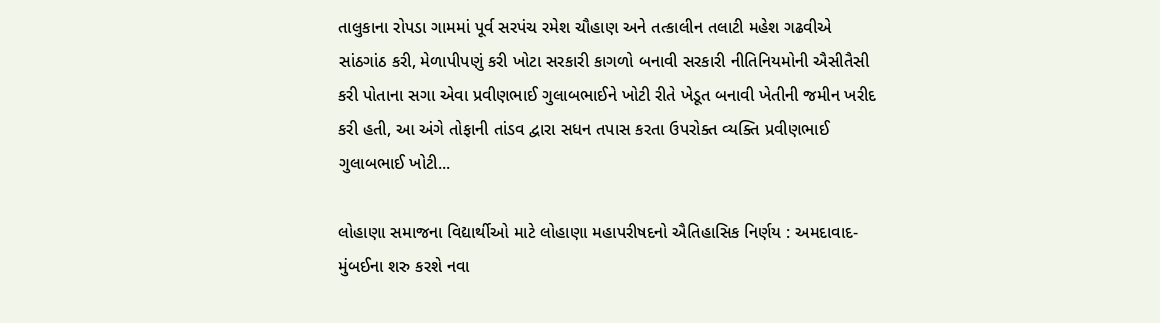તાલુકાના રોપડા ગામમાં પૂર્વ સરપંચ રમેશ ચૌહાણ અને તત્કાલીન તલાટી મહેશ ગઢવીએ સાંઠગાંઠ કરી, મેળાપીપણું કરી ખોટા સરકારી કાગળો બનાવી સરકારી નીતિનિયમોની ઐસીતૈસી કરી પોતાના સગા એવા પ્રવીણભાઈ ગુલાબભાઈને ખોટી રીતે ખેડૂત બનાવી ખેતીની જમીન ખરીદ કરી હતી, આ અંગે તોફાની તાંડવ દ્વારા સધન તપાસ કરતા ઉપરોક્ત વ્યક્તિ પ્રવીણભાઈ ગુલાબભાઈ ખોટી...

લોહાણા સમાજના વિદ્યાર્થીઓ માટે લોહાણા મહાપરીષદનો ઐતિહાસિક નિર્ણય : અમદાવાદ-મુંબઈના શરુ કરશે નવા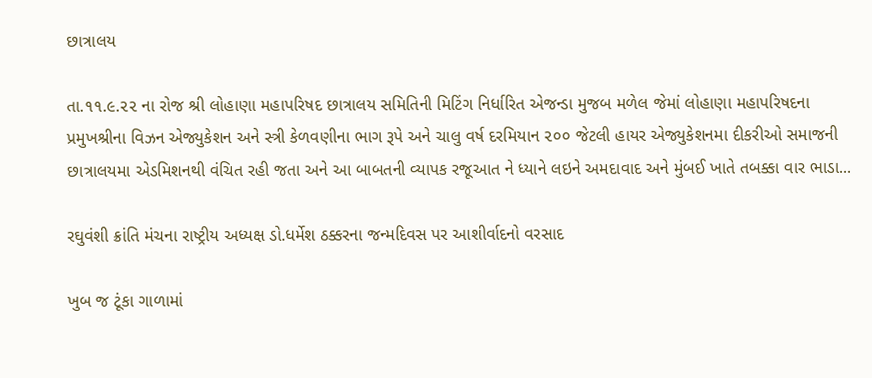છાત્રાલય

તા.૧૧.૯.૨૨ ના રોજ શ્રી લોહાણા મહાપરિષદ છાત્રાલય સમિતિની મિટિંગ નિર્ધારિત એજન્ડા મુજબ મળેલ જેમાં લોહાણા મહાપરિષદના પ્રમુખશ્રીના વિઝન એજ્યુકેશન અને સ્ત્રી કેળવણીના ભાગ રૂપે અને ચાલુ વર્ષ દરમિયાન ૨૦૦ જેટલી હાયર એજ્યુકેશનમા દીકરીઓ સમાજની છાત્રાલયમા એડમિશનથી વંચિત રહી જતા અને આ બાબતની વ્યાપક રજૂઆત ને ધ્યાને લઇને અમદાવાદ અને મુંબઈ ખાતે તબક્કા વાર ભાડા...

રઘુવંશી ક્રાંતિ મંચના રાષ્ટ્રીય અધ્યક્ષ ડો.ધર્મેશ ઠક્કરના જન્મદિવસ પર આશીર્વાદનો વરસાદ

ખુબ જ ટૂંકા ગાળામાં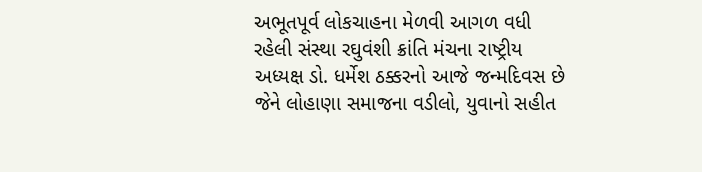અભૂતપૂર્વ લોકચાહના મેળવી આગળ વધી રહેલી સંસ્થા રઘુવંશી ક્રાંતિ મંચના રાષ્ટ્રીય અધ્યક્ષ ડો. ધર્મેશ ઠક્કરનો આજે જન્મદિવસ છે જેને લોહાણા સમાજના વડીલો, યુવાનો સહીત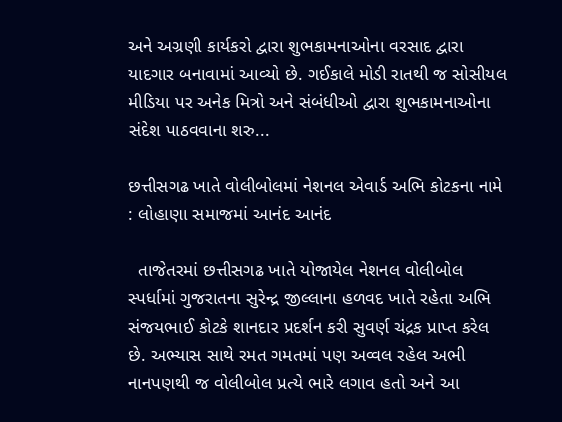અને અગ્રણી કાર્યકરો દ્વારા શુભકામનાઓના વરસાદ દ્વારા યાદગાર બનાવામાં આવ્યો છે. ગઈકાલે મોડી રાતથી જ સોસીયલ મીડિયા પર અનેક મિત્રો અને સંબંધીઓ દ્વારા શુભકામનાઓના સંદેશ પાઠવવાના શરુ...

છત્તીસગઢ ખાતે વોલીબોલમાં નેશનલ એવાર્ડ અભિ કોટકના નામે : લોહાણા સમાજમાં આનંદ આનંદ

  તાજેતરમાં છત્તીસગઢ ખાતે યોજાયેલ નેશનલ વોલીબોલ સ્પર્ધામાં ગુજરાતના સુરેન્દ્ર જીલ્લાના હળવદ ખાતે રહેતા અભિ સંજયભાઈ કોટકે શાનદાર પ્રદર્શન કરી સુવર્ણ ચંદ્રક પ્રાપ્ત કરેલ છે. અભ્યાસ સાથે રમત ગમતમાં પણ અવ્વલ રહેલ અભી નાનપણથી જ વોલીબોલ પ્રત્યે ભારે લગાવ હતો અને આ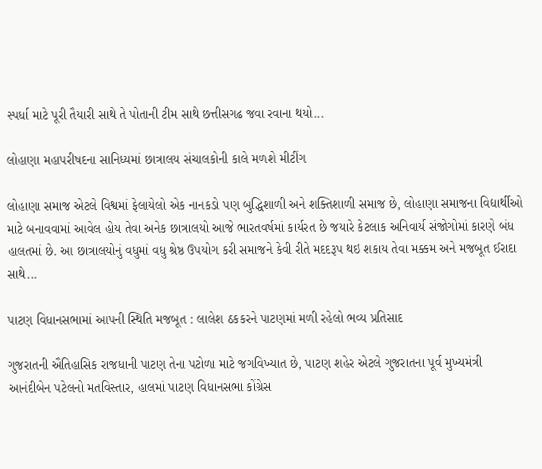સ્પર્ધા માટે પૂરી તૈયારી સાથે તે પોતાની ટીમ સાથે છત્તીસગઢ જવા રવાના થયો...

લોહાણા મહાપરીષદના સાનિધ્યમાં છાત્રાલય સંચાલકોની કાલે મળશે મીટીંગ

લોહાણા સમાજ એટલે વિશ્વમાં ફેલાયેલો એક નાનકડો પણ બુદ્ધિશાળી અને શક્તિશાળી સમાજ છે, લોહાણા સમાજના વિદ્યાર્થીઓ માટે બનાવવામાં આવેલ હોય તેવા અનેક છાત્રાલયો આજે ભારતવર્ષમાં કાર્યરત છે જયારે કેટલાક અનિવાર્ય સંજોગોમાં કારણે બંધ હાલતમાં છે. આ છાત્રાલયોનું વધુમાં વધુ શ્રેષ્ઠ ઉપયોગ કરી સમાજને કેવી રીતે મદદરૂપ થઇ શકાય તેવા મક્કમ અને મજબૂત ઈરાદા સાથે...

પાટણ વિધાનસભામાં આપની સ્થિતિ મજબૂત : લાલેશ ઠકકરને પાટણમાં મળી રહેલો ભવ્ય પ્રતિસાદ

ગુજરાતની ઐતિહાસિક રાજધાની પાટણ તેના પટોળા માટે જગવિખ્યાત છે, પાટણ શહેર એટલે ગુજરાતના પૂર્વ મુખ્યમંત્રી આનંદીબેન પટેલનો મતવિસ્તાર, હાલમાં પાટણ વિધાનસભા કોંગ્રેસ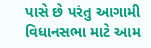પાસે છે પરંતુ આગામી વિધાનસભા માટે આમ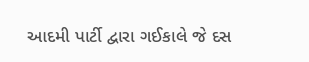આદમી પાર્ટી દ્વારા ગઈકાલે જે દસ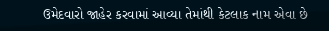ઉમેદવારો જાહેર કરવામાં આવ્યા તેમાંથી કેટલાક નામ એવા છે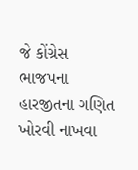જે કોંગ્રેસ ભાજપના હારજીતના ગણિત ખોરવી નાખવા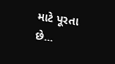માટે પૂરતા છે...